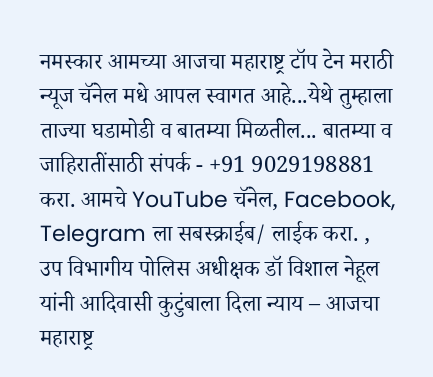नमस्कार आमच्या आजचा महाराष्ट्र टॉप टेन मराठी न्यूज चॅनेल मधे आपल स्वागत आहे...येथे तुम्हाला ताज्या घडामोडी व बातम्या मिळतील... बातम्या व जाहिरातींसाठी संपर्क - +91 9029198881 करा. आमचे YouTube चॅनेल, Facebook, Telegram ला सबस्क्राईब/ लाईक करा. , उप विभागीय पोलिस अधीक्षक डॉ विशाल नेहूल यांनी आदिवासी कुटुंबाला दिला न्याय – आजचा महाराष्ट्र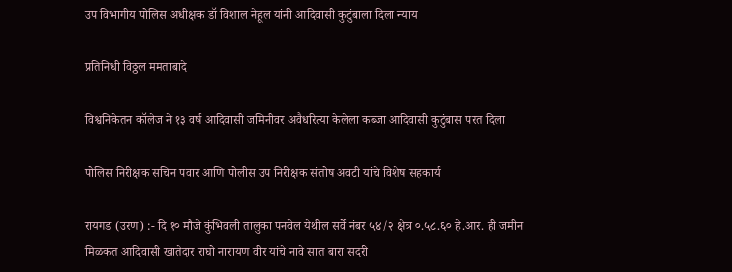उप विभागीय पोलिस अधीक्षक डॉ विशाल नेहूल यांनी आदिवासी कुटुंबाला दिला न्याय

प्रतिनिधी विठ्ठल ममताबादे

विश्वनिकेतन कॉलेज ने १३ वर्ष आदिवासी जमिनीवर अवैधरित्या केलेला कब्जा आदिवासी कुटुंबास परत दिला

पोलिस निरीक्षक सचिन पवार आणि पोलीस उप निरीक्षक संतोष अवटी यांचे विशेष सहकार्य

रायगड (उरण) :- दि १० मौजे कुंभिवली तालुका पनवेल येथील सर्वे नंबर ५४/२ क्षेत्र ०.५८.६० हे.आर. ही जमीन मिळकत आदिवासी खातेदार राघो नारायण वीर यांचे नावे सात बारा सदरी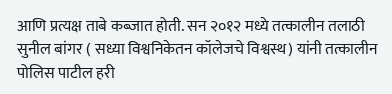आणि प्रत्यक्ष ताबे कब्जात होती. सन २०१२ मध्ये तत्कालीन तलाठी सुनील बांगर ( सध्या विश्वनिकेतन कॉलेजचे विश्वस्थ) यांनी तत्कालीन पोलिस पाटील हरी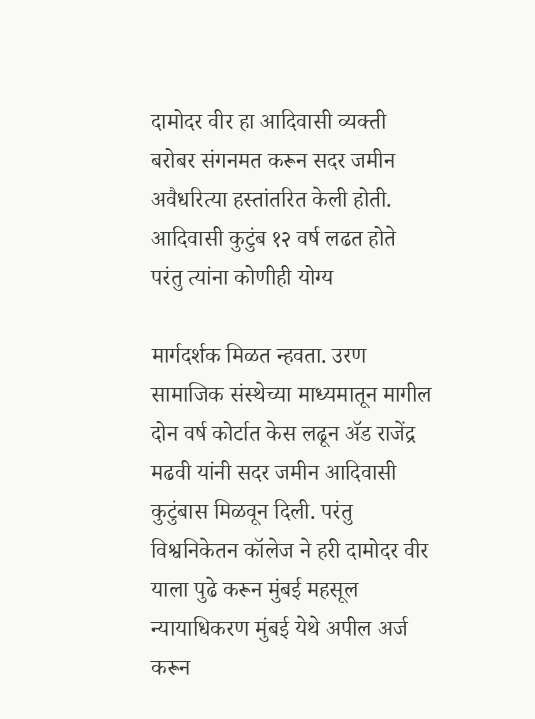दामोदर वीर हा आदिवासी व्यक्ती बरोबर संगनमत करून सदर जमीन अवैधरित्या हस्तांतरित केली होती. आदिवासी कुटुंब १२ वर्ष लढत होते परंतु त्यांना कोणीही योग्य

मार्गदर्शक मिळत न्हवता. उरण सामाजिक संस्थेच्या माध्यमातून मागील दोन वर्ष कोर्टात केस लढून ॲड राजेंद्र मढवी यांनी सदर जमीन आदिवासी कुटुंबास मिळवून दिली. परंतु विश्वनिकेतन कॉलेज ने हरी दामोदर वीर याला पुढे करून मुंबई महसूल न्यायाधिकरण मुंबई येथे अपील अर्ज करून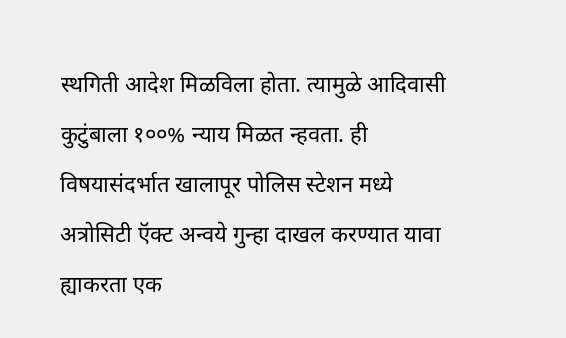स्थगिती आदेश मिळविला होता. त्यामुळे आदिवासी कुटुंबाला १००% न्याय मिळत न्हवता. ही विषयासंदर्भात खालापूर पोलिस स्टेशन मध्ये अत्रोसिटी ऍक्ट अन्वये गुन्हा दाखल करण्यात यावा ह्याकरता एक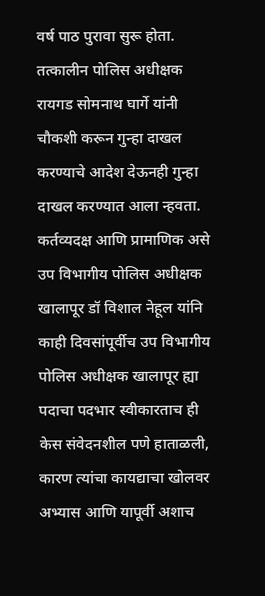वर्ष पाठ पुरावा सुरू होता. तत्कालीन पोलिस अधीक्षक रायगड सोमनाथ घार्गे यांनी चौकशी करून गुन्हा दाखल करण्याचे आदेश देऊनही गुन्हा दाखल करण्यात आला न्हवता. कर्तव्यदक्ष आणि प्रामाणिक असे उप विभागीय पोलिस अधीक्षक खालापूर डॉ विशाल नेहूल यांनि काही दिवसांपूर्वीच उप विभागीय पोलिस अधीक्षक खालापूर ह्या पदाचा पदभार स्वीकारताच ही केस संवेदनशील पणे हाताळली, कारण त्यांचा कायद्याचा खोलवर अभ्यास आणि यापूर्वी अशाच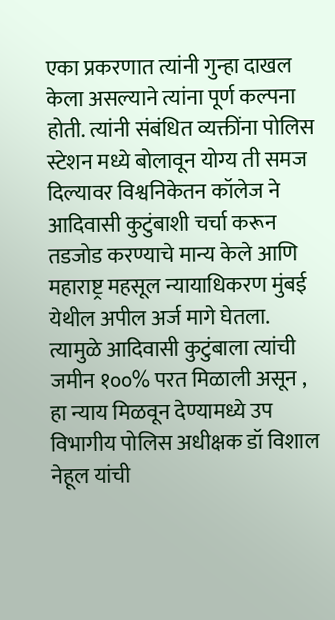एका प्रकरणात त्यांनी गुन्हा दाखल केला असल्याने त्यांना पूर्ण कल्पना होती. त्यांनी संबंधित व्यक्तींना पोलिस स्टेशन मध्ये बोलावून योग्य ती समज दिल्यावर विश्वनिकेतन कॉलेज ने आदिवासी कुटुंबाशी चर्चा करून तडजोड करण्याचे मान्य केले आणि महाराष्ट्र महसूल न्यायाधिकरण मुंबई येथील अपील अर्ज मागे घेतला. त्यामुळे आदिवासी कुटुंबाला त्यांची जमीन १००% परत मिळाली असून , हा न्याय मिळवून देण्यामध्ये उप विभागीय पोलिस अधीक्षक डॉ विशाल नेहूल यांची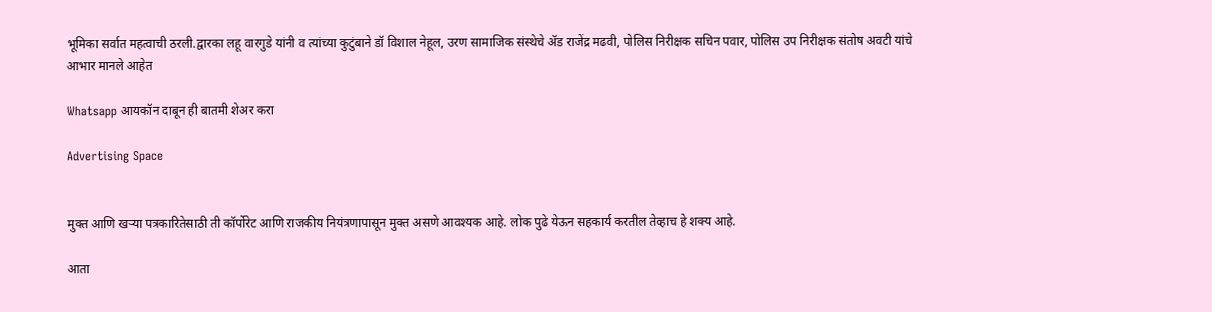भूमिका सर्वात महत्वाची ठरली.द्वारका लहू वारगुडे यांनी व त्यांच्या कुटुंबाने डॉ विशाल नेहूल, उरण सामाजिक संस्थेचे ॲड राजेंद्र मढवी, पोलिस निरीक्षक सचिन पवार, पोलिस उप निरीक्षक संतोष अवटी यांचे आभार मानले आहेत

Whatsapp आयकॉन दाबून ही बातमी शेअर करा

Advertising Space


मुक्त आणि खऱ्या पत्रकारितेसाठी ती कॉर्पोरेट आणि राजकीय नियंत्रणापासून मुक्त असणे आवश्यक आहे. लोक पुढे येऊन सहकार्य करतील तेव्हाच हे शक्य आहे.

आता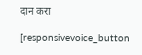दान करा

[responsivevoice_button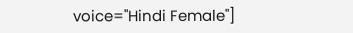voice="Hindi Female"]